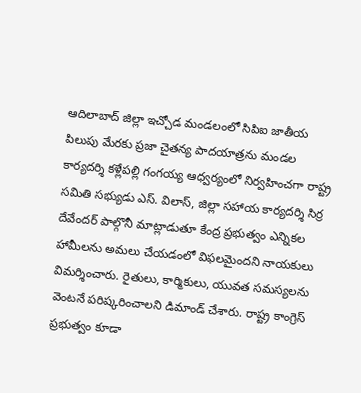ఆదిలాబాద్ జిల్లా ఇచ్చోడ మండలంలో సిపిఐ జాతీయ పిలుపు మేరకు ప్రజా చైతన్య పాదయాత్రను మండల కార్యదర్శి కళ్లేపల్లి గంగయ్య ఆధ్వర్యంలో నిర్వహించగా రాష్ట్ర సమితి సభ్యుడు ఎస్. విలాస్, జిల్లా సహాయ కార్యదర్శి సిర్ర దేవేందర్ పాల్గొనీ మాట్లాడుతూ కేంద్ర ప్రభుత్వం ఎన్నికల హామీలను అమలు చేయడంలో విఫలమైందని నాయకులు విమర్శించారు. రైతులు, కార్మికులు, యువత సమస్యలను వెంటనే పరిష్కరించాలని డిమాండ్ చేశారు. రాష్ట్ర కాంగ్రెస్ ప్రభుత్వం కూడా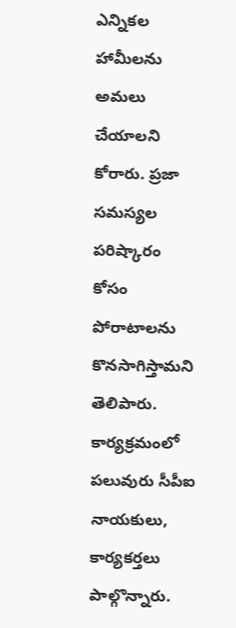ఎన్నికల హామీలను అమలు చేయాలని కోరారు. ప్రజా సమస్యల పరిష్కారం కోసం పోరాటాలను కొనసాగిస్తామని తెలిపారు. కార్యక్రమంలో పలువురు సీపీఐ నాయకులు, కార్యకర్తలు పాల్గొన్నారు.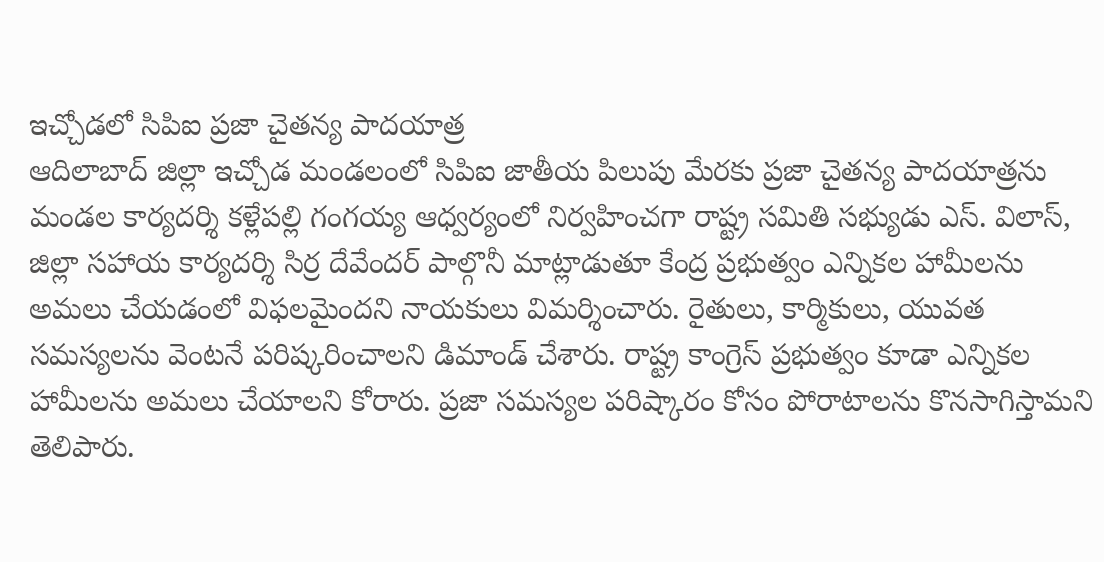ఇచ్చోడలో సిపిఐ ప్రజా చైతన్య పాదయాత్ర
ఆదిలాబాద్ జిల్లా ఇచ్చోడ మండలంలో సిపిఐ జాతీయ పిలుపు మేరకు ప్రజా చైతన్య పాదయాత్రను మండల కార్యదర్శి కళ్లేపల్లి గంగయ్య ఆధ్వర్యంలో నిర్వహించగా రాష్ట్ర సమితి సభ్యుడు ఎస్. విలాస్, జిల్లా సహాయ కార్యదర్శి సిర్ర దేవేందర్ పాల్గొనీ మాట్లాడుతూ కేంద్ర ప్రభుత్వం ఎన్నికల హామీలను అమలు చేయడంలో విఫలమైందని నాయకులు విమర్శించారు. రైతులు, కార్మికులు, యువత సమస్యలను వెంటనే పరిష్కరించాలని డిమాండ్ చేశారు. రాష్ట్ర కాంగ్రెస్ ప్రభుత్వం కూడా ఎన్నికల హామీలను అమలు చేయాలని కోరారు. ప్రజా సమస్యల పరిష్కారం కోసం పోరాటాలను కొనసాగిస్తామని తెలిపారు.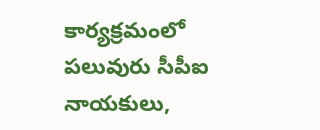కార్యక్రమంలో పలువురు సీపీఐ నాయకులు,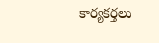కార్యకర్తలు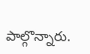పాల్గొన్నారు.